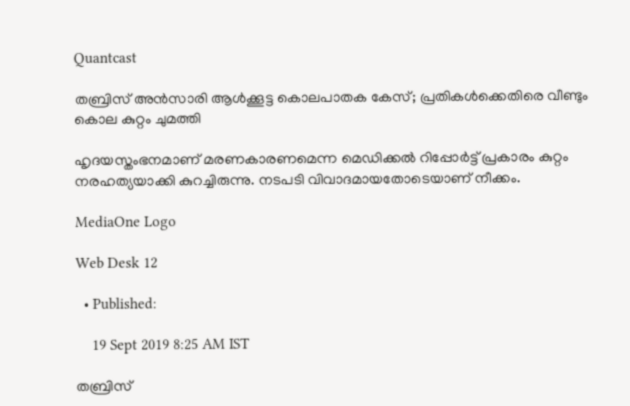Quantcast

തബ്രിസ് അന്‍സാരി ആൾക്കൂട്ട കൊലപാതക കേസ്; പ്രതികൾക്കെതിരെ വീണ്ടും കൊല കുറ്റം ചുമത്തി

ഹൃദയസ്തംഭനമാണ് മരണകാരണമെന്ന മെഡിക്കല്‍ റിപ്പോര്‍ട്ട് പ്രകാരം കുറ്റം നരഹത്യയാക്കി കുറച്ചിരുന്നു. നടപടി വിവാദമായതോടെയാണ് നീക്കം.

MediaOne Logo

Web Desk 12

  • Published:

    19 Sept 2019 8:25 AM IST

തബ്രിസ്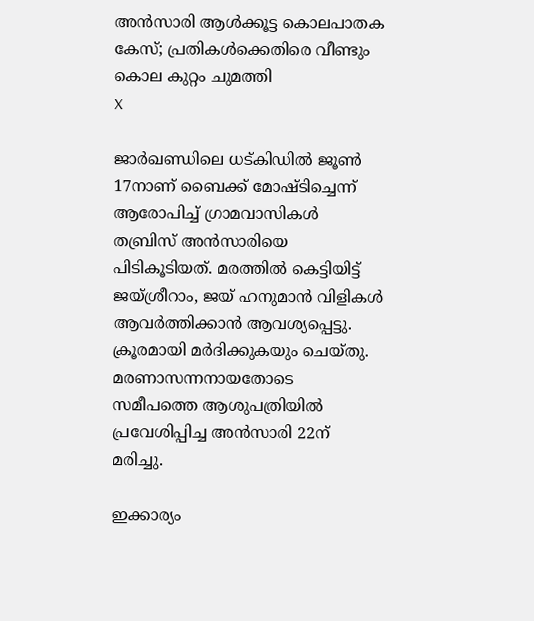അന്‍സാരി ആൾക്കൂട്ട കൊലപാതക കേസ്; പ്രതികൾക്കെതിരെ വീണ്ടും കൊല കുറ്റം ചുമത്തി
X

ജാര്‍ഖണ്ഡിലെ ധട്കിഡില്‍ ജൂണ്‍ 17നാണ് ബൈക്ക് മോഷ്ടിച്ചെന്ന് ആരോപിച്ച് ഗ്രാമവാസികള്‍ തബ്രിസ് അന്‍സാരിയെ പിടികൂടിയത്. മരത്തില്‍ കെട്ടിയിട്ട് ജയ്ശ്രീറാം, ജയ് ഹനുമാന്‍ വിളികള്‍ ആവര്‍ത്തിക്കാന്‍ ആവശ്യപ്പെട്ടു. ക്രൂരമായി മര്‍ദിക്കുകയും ചെയ്തു. മരണാസന്നനായതോടെ സമീപത്തെ ആശുപത്രിയില്‍ പ്രവേശിപ്പിച്ച അന്‍സാരി 22ന് മരിച്ചു.

ഇക്കാര്യം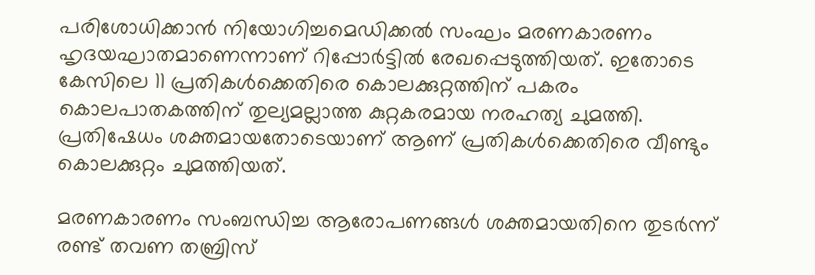പരിശോധിക്കാന്‍ നിയോഗിച്ചമെഡിക്കല്‍ സംഘം മരണകാരണം ഹൃദയഘാതമാണെന്നാണ് റിപ്പോര്‍ട്ടില്‍ രേഖപ്പെടുത്തിയത്. ഇതോടെ കേസിലെ 11 പ്രതികള്‍ക്കെതിരെ കൊലക്കുറ്റത്തിന് പകരം കൊലപാതകത്തിന് തുല്യമല്ലാത്ത കുറ്റകരമായ നരഹത്യ ചുമത്തി. പ്രതിഷേധം ശക്തമായതോടെയാണ് ആണ് പ്രതികൾക്കെതിരെ വീണ്ടും കൊലക്കുറ്റം ചുമത്തിയത്.

മരണകാരണം സംബന്ധിച്ച ആരോപണങ്ങൾ ശക്തമായതിനെ തുടർന്ന് രണ്ട് തവണ തബ്രിസ്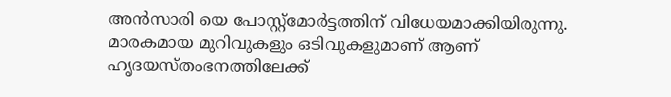അൻസാരി യെ പോസ്റ്റ്മോർട്ടത്തിന് വിധേയമാക്കിയിരുന്നു. മാരകമായ മുറിവുകളും ഒടിവുകളുമാണ് ആണ് ഹൃദയസ്തംഭനത്തിലേക്ക്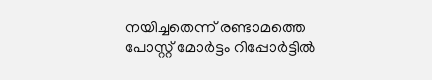നയിച്ചതെന്ന് രണ്ടാമത്തെ പോസ്റ്റ് മോർട്ടം റിപ്പോർട്ടിൽ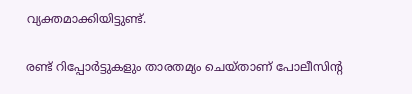വ്യക്തമാക്കിയിട്ടുണ്ട്.

രണ്ട് റിപ്പോർട്ടുകളും താരതമ്യം ചെയ്താണ് പോലീസിന്റ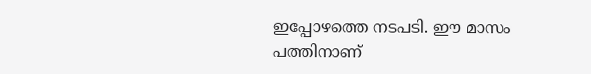ഇപ്പോഴത്തെ നടപടി. ഈ മാസം പത്തിനാണ്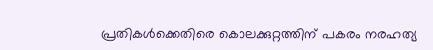പ്രതികൾക്കെതിരെ കൊലക്കുറ്റത്തിന് പകരം നരഹത്യ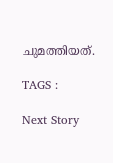ചുമത്തിയത്.

TAGS :

Next Story